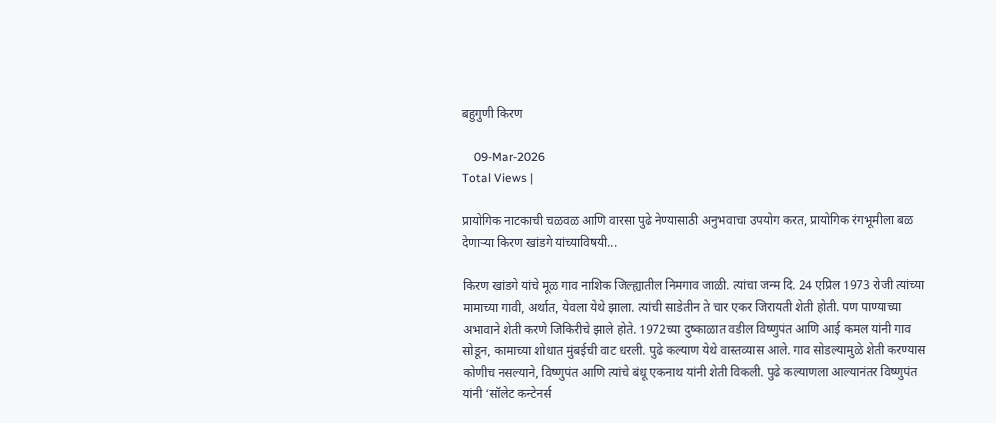बहुगुणी किरण

    09-Mar-2026
Total Views |

प्रायोगिक नाटकाची चळवळ आणि वारसा पुढे नेण्यासाठी अनुभवाचा उपयोग करत, प्रायोगिक रंगभूमीला बळ देणाऱ्या किरण खांडगे यांच्याविषयी...

किरण खांडगे यांचे मूळ गाव नाशिक जिल्ह्यातील निमगाव जाळी. त्यांचा जन्म दि. 24 एप्रिल 1973 रोजी त्यांच्या मामाच्या गावी, अर्थात, येवला येथे झाला. त्यांची साडेतीन ते चार एकर जिरायती शेती होती. पण पाण्याच्या अभावाने शेती करणे जिकिरीचे झाले होते. 1972च्या दुष्काळात वडील विष्णुपंत आणि आई कमल यांनी गाव सोडून, कामाच्या शोधात मुंबईची वाट धरली. पुढे कल्याण येथे वास्तव्यास आले. गाव सोडल्यामुळे शेती करण्यास कोणीच नसल्याने, विष्णुपंत आणि त्यांचे बंधू एकनाथ यांनी शेती विकली. पुढे कल्याणला आल्यानंतर विष्णुपंत यांनी ‌‘सॉलेट कन्टेनर्स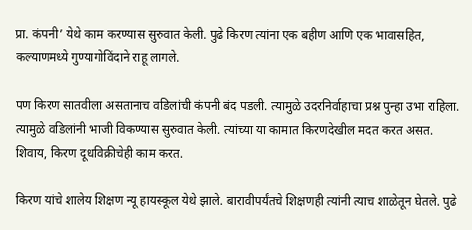प्रा. कंपनी‌’ येथे काम करण्यास सुरुवात केली. पुढे किरण त्यांना एक बहीण आणि एक भावासहित, कल्याणमध्ये गुण्यागोविंदाने राहू लागले.

पण किरण सातवीला असतानाच वडिलांची कंपनी बंद पडली. त्यामुळे उदरनिर्वाहाचा प्रश्न पुन्हा उभा राहिला. त्यामुळे वडिलांनी भाजी विकण्यास सुरुवात केली. त्यांच्या या कामात किरणदेखील मदत करत असत. शिवाय, किरण दूधविक्रीचेही काम करत.

किरण यांचे शालेय शिक्षण न्यू हायस्कूल येथे झाले. बारावीपर्यंतचे शिक्षणही त्यांनी त्याच शाळेतून घेतले. पुढे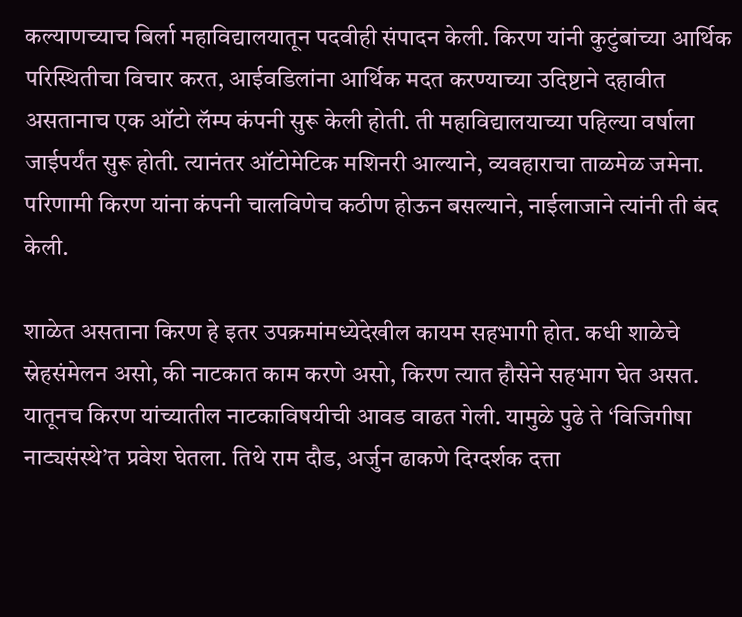कल्याणच्याच बिर्ला महाविद्यालयातून पदवीही संपादन केली. किरण यांनी कुटुंबांच्या आर्थिक परिस्थितीचा विचार करत, आईवडिलांना आर्थिक मदत करण्याच्या उदिष्टाने दहावीत असतानाच एक ऑटो लॅम्प कंपनी सुरू केली होती. ती महाविद्यालयाच्या पहिल्या वर्षाला जाईपर्यंत सुरू होती. त्यानंतर ऑटोमेटिक मशिनरी आल्याने, व्यवहाराचा ताळमेळ जमेना. परिणामी किरण यांना कंपनी चालविणेच कठीण होऊन बसल्याने, नाईलाजाने त्यांनी ती बंद केली.

शाळेत असताना किरण हे इतर उपक्रमांमध्येदेखील कायम सहभागी होत. कधी शाळेचे स्नेहसंमेलन असो, की नाटकात काम करणे असो, किरण त्यात हौसेने सहभाग घेत असत. यातूनच किरण यांच्यातील नाटकाविषयीची आवड वाढत गेली. यामुळे पुढे ते ‌‘विजिगीषा नाट्यसंस्थे‌’त प्रवेश घेतला. तिथे राम दौड, अर्जुन ढाकणे दिग्दर्शक दत्ता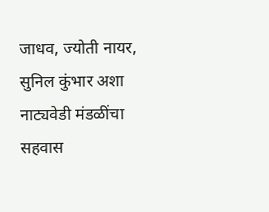जाधव, ज्योती नायर, सुनिल कुंभार अशा नाट्यवेडी मंडळींचा सहवास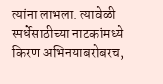त्यांना लाभला. त्यावेळी स्पर्धेसाठीच्या नाटकांमध्ये किरण अभिनयाबरोबरच,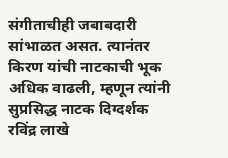संगीताचीही जबाबदारी सांभाळत असत. त्यानंतर किरण यांची नाटकाची भूक अधिक वाढली, म्हणून त्यांनी सुप्रसिद्ध नाटक दिग्दर्शक रविंद्र लाखे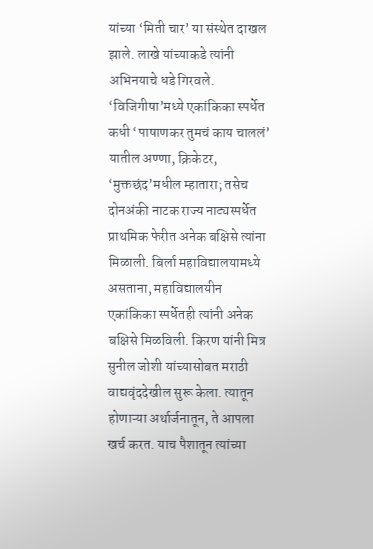यांच्या ‌‘मिती चार‌’ या संस्थेत दाखल झाले. लाखे यांच्याकडे त्यांनी अभिनयाचे धडे गिरवले. ‘विजिगीषा‌’मध्ये एकांकिका स्पर्धेत कधी ‌‘पाषाणकर तुमचं काय चाललं‌’ यातील अण्णा, क्रिकेटर, ‘मुक्तछंद‌’मधील म्हातारा; तसेच दोनअंकी नाटक राज्य नाट्यस्पर्धेत प्राथमिक फेरीत अनेक बक्षिसे त्यांना मिळाली. बिर्ला महाविद्यालयामध्ये असताना, महाविद्यालयीन एकांकिका स्पर्धेतही त्यांनी अनेक बक्षिसे मिळविली. किरण यांनी मित्र सुनील जोशी यांच्यासोबत मराठी वाद्यवृंददेखील सुरू केला. त्यातून होणाऱ्या अर्थार्जनातून, ते आपला खर्च करत. याच पैशातून त्यांच्या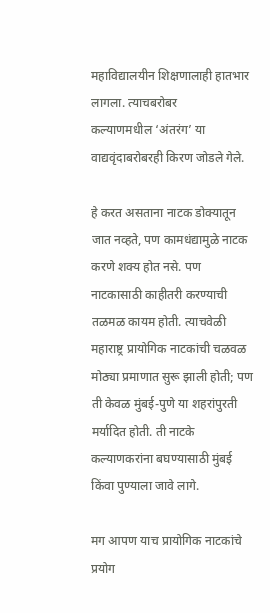महाविद्यालयीन शिक्षणालाही हातभार लागला. त्याचबरोबर कल्याणमधील ‌‘अंतरंग‌’ या वाद्यवृंदाबरोबरही किरण जोडले गेले.

हे करत असताना नाटक डोक्यातून जात नव्हते, पण कामधंद्यामुळे नाटक करणे शक्य होत नसे. पण नाटकासाठी काहीतरी करण्याची तळमळ कायम होती. त्याचवेळी महाराष्ट्र प्रायोगिक नाटकांची चळवळ मोठ्या प्रमाणात सुरू झाली होती; पण ती केवळ मुंबई-पुणे या शहरांपुरती मर्यादित होती. ती नाटके कल्याणकरांना बघण्यासाठी मुंबई किंवा पुण्याला जावे लागे.

मग आपण याच प्रायोगिक नाटकांचे प्रयोग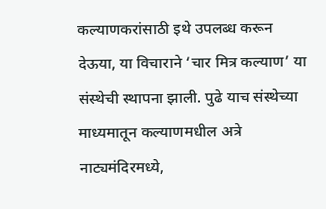कल्याणकरांसाठी इथे उपलब्ध करून देऊया, या विचाराने ‌‘चार मित्र कल्याण‌’ या संस्थेची स्थापना झाली. पुढे याच संस्थेच्या माध्यमातून कल्याणमधील अत्रे नाट्यमंदिरमध्ये,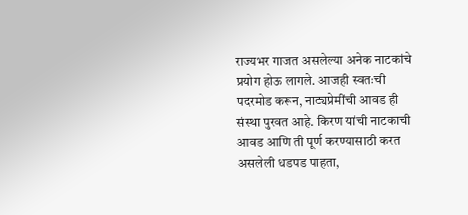राज्यभर गाजत असलेल्या अनेक नाटकांचे प्रयोग होऊ लागले. आजही स्वतःची पदरमोड करून, नाट्यप्रेमींची आवड ही संस्था पुरवत आहे. किरण यांची नाटकाची आवड आणि ती पूर्ण करण्यासाठी करत असलेली धडपड पाहता,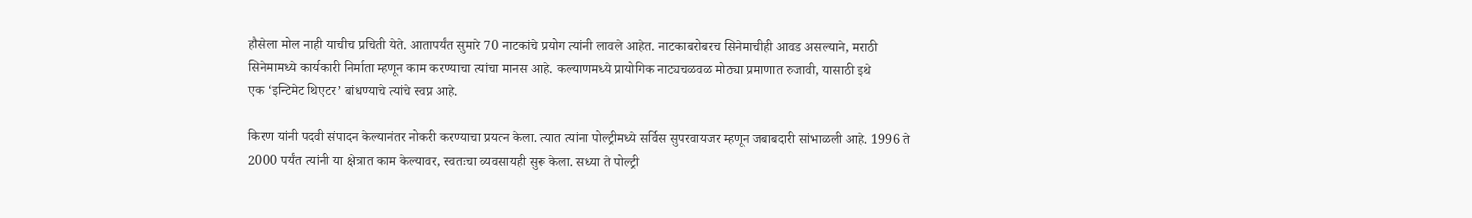हौसेला मोल नाही याचीच प्रचिती येते. आतापर्यंत सुमारे 70 नाटकांचे प्रयोग त्यांनी लावले आहेत. नाटकाबरोबरच सिनेमाचीही आवड असल्याने, मराठी सिनेमामध्ये कार्यकारी निर्माता म्हणून काम करण्याचा त्यांचा मानस आहे. कल्याणमध्ये प्रायोगिक नाट्यचळवळ मोठ्या प्रमाणात रुजावी, यासाठी इथे एक ‌‘इन्टिमेट थिएटर‌’ बांधण्याचे त्यांचे स्वप्न आहे.

किरण यांनी पदवी संपादन केल्यानंतर नोकरी करण्याचा प्रयत्न केला. त्यात त्यांना पोल्ट्रीमध्ये सर्विस सुपरवायजर म्हणून जबाबदारी सांभाळली आहे. 1996 ते 2000 पर्यंत त्यांनी या क्षेत्रात काम केल्यावर, स्वतःचा व्यवसायही सुरू केला. सध्या ते पोल्ट्री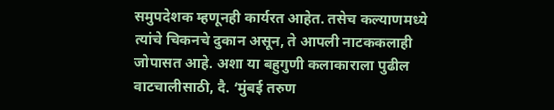समुपदेशक म्हणूनही कार्यरत आहेत. तसेच कल्याणमध्ये त्यांचे चिकनचे दुकान असून, ते आपली नाटककलाही जोपासत आहे. अशा या बहुगुणी कलाकाराला पुढील वाटचालीसाठी, दै. ‘मुंबई तरुण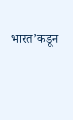भारत‌’कडून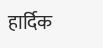हार्दिक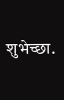शुभेच्छा.